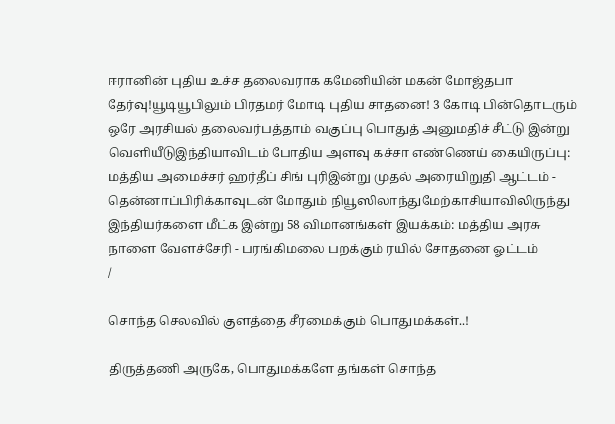ஈரானின் புதிய உச்ச தலைவராக கமேனியின் மகன் மோஜ்தபா தேர்வு!யூடியூபிலும் பிரதமர் மோடி புதிய சாதனை! 3 கோடி பின்தொடரும் ஒரே அரசியல் தலைவர்பத்தாம் வகுப்பு பொதுத் அனுமதிச் சீட்டு இன்று வெளியீடுஇந்தியாவிடம் போதிய அளவு கச்சா எண்ணெய் கையிருப்பு: மத்திய அமைச்சர் ஹர்தீப் சிங் புரிஇன்று முதல் அரையிறுதி ஆட்டம் - தென்னாப்பிரிக்காவுடன் மோதும் நியூஸிலாந்துமேற்காசியாவிலிருந்து இந்தியர்களை மீட்க இன்று 58 விமானங்கள் இயக்கம்: மத்திய அரசு நாளை வேளச்சேரி - பரங்கிமலை பறக்கும் ரயில் சோதனை ஓட்டம்
/

சொந்த செலவில் குளத்தை சீரமைக்கும் பொதுமக்கள்..!

திருத்தணி அருகே, பொதுமக்களே தங்கள் சொந்த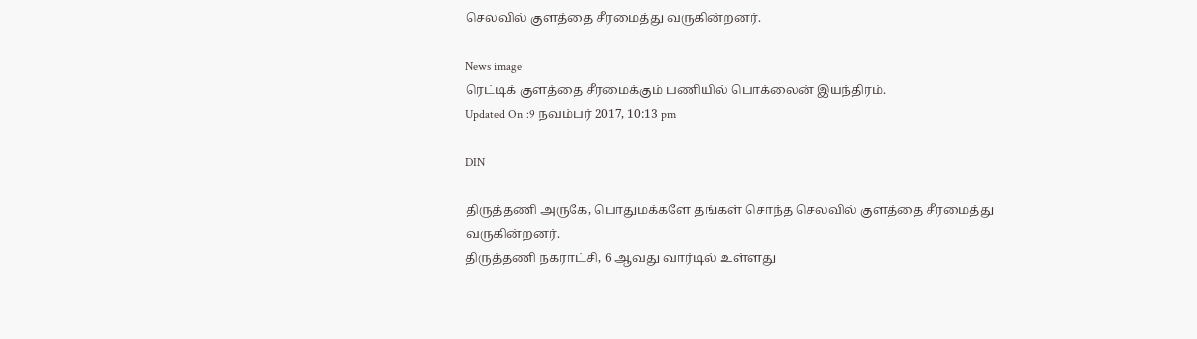செலவில் குளத்தை சீரமைத்து வருகின்றனர்.

News image
ரெட்டிக் குளத்தை சீரமைக்கும் பணியில் பொக்லைன் இயந்திரம்.
Updated On :9 நவம்பர் 2017, 10:13 pm

DIN

திருத்தணி அருகே, பொதுமக்களே தங்கள் சொந்த செலவில் குளத்தை சீரமைத்து வருகின்றனர்.
திருத்தணி நகராட்சி, 6 ஆவது வார்டில் உள்ளது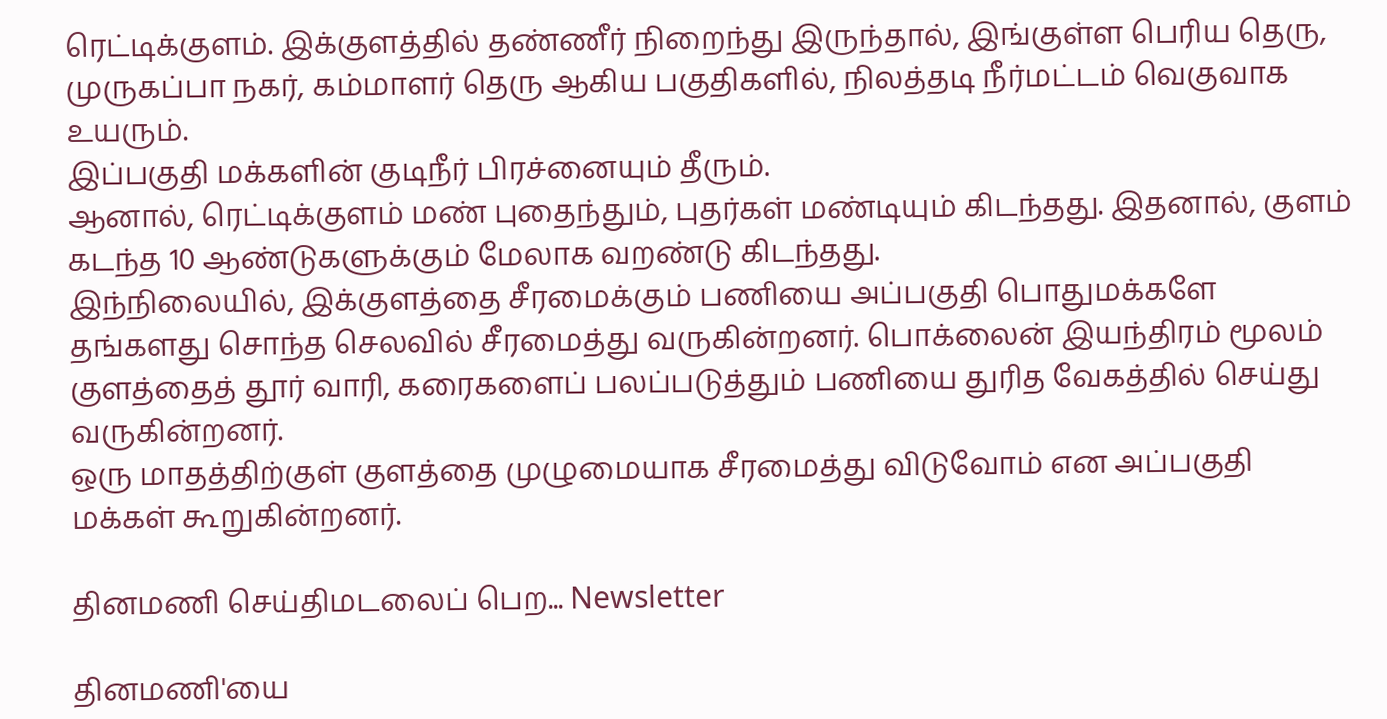ரெட்டிக்குளம். இக்குளத்தில் தண்ணீர் நிறைந்து இருந்தால், இங்குள்ள பெரிய தெரு, முருகப்பா நகர், கம்மாளர் தெரு ஆகிய பகுதிகளில், நிலத்தடி நீர்மட்டம் வெகுவாக உயரும்.
இப்பகுதி மக்களின் குடிநீர் பிரச்னையும் தீரும்.
ஆனால், ரெட்டிக்குளம் மண் புதைந்தும், புதர்கள் மண்டியும் கிடந்தது. இதனால், குளம் கடந்த 10 ஆண்டுகளுக்கும் மேலாக வறண்டு கிடந்தது.
இந்நிலையில், இக்குளத்தை சீரமைக்கும் பணியை அப்பகுதி பொதுமக்களே தங்களது சொந்த செலவில் சீரமைத்து வருகின்றனர். பொக்லைன் இயந்திரம் மூலம் குளத்தைத் தூர் வாரி, கரைகளைப் பலப்படுத்தும் பணியை துரித வேகத்தில் செய்து வருகின்றனர்.
ஒரு மாதத்திற்குள் குளத்தை முழுமையாக சீரமைத்து விடுவோம் என அப்பகுதி மக்கள் கூறுகின்றனர்.

தினமணி செய்திமடலைப் பெற... Newsletter

தினமணி'யை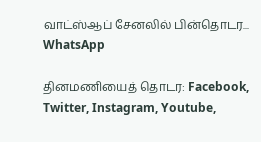வாட்ஸ்ஆப் சேனலில் பின்தொடர... WhatsApp

தினமணியைத் தொடர: Facebook, Twitter, Instagram, Youtube,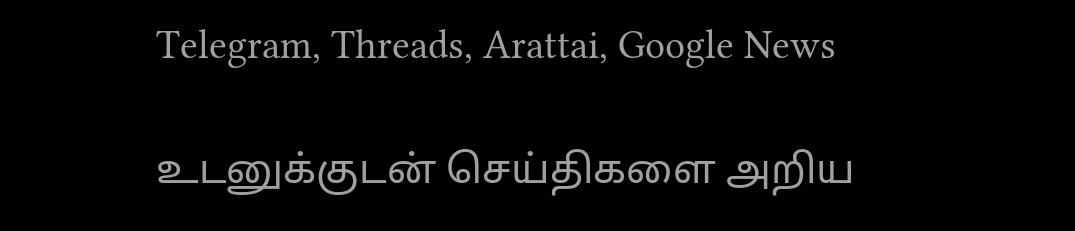Telegram, Threads, Arattai, Google News

உடனுக்குடன் செய்திகளை அறிய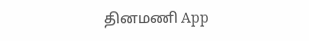தினமணி App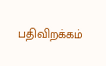பதிவிறக்கம்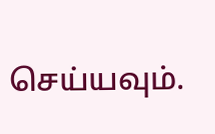செய்யவும்.